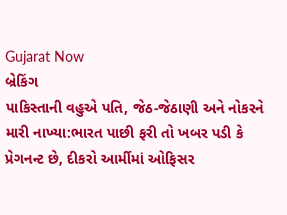Gujarat Now
બ્રેકિંગ
પાકિસ્તાની વહુએ પતિ, જેઠ-જેઠાણી અને નોકરને મારી નાખ્યા:ભારત પાછી ફરી તો ખબર પડી કે પ્રેગનન્ટ છે, દીકરો આર્મીમાં ઓફિસર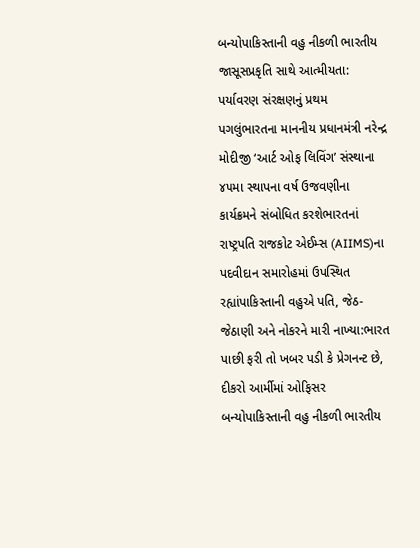બન્યોપાકિસ્તાની વહુ નીકળી ભારતીય જાસૂસપ્રકૃતિ સાથે આત્મીયતા: પર્યાવરણ સંરક્ષણનું પ્રથમ પગલુંભારતના માનનીય પ્રધાનમંત્રી નરેન્દ્ર મોદીજી ‘આર્ટ ઓફ લિવિંગ’ સંસ્થાના ૪૫મા સ્થાપના વર્ષ ઉજવણીના કાર્યક્રમને સંબોધિત કરશેભારતનાં રાષ્ટ્રપતિ રાજકોટ એઈમ્સ (AIIMS)ના પદવીદાન સમારોહમાં ઉપસ્થિત રહ્યાંપાકિસ્તાની વહુએ પતિ, જેઠ-જેઠાણી અને નોકરને મારી નાખ્યા:ભારત પાછી ફરી તો ખબર પડી કે પ્રેગનન્ટ છે, દીકરો આર્મીમાં ઓફિસર બન્યોપાકિસ્તાની વહુ નીકળી ભારતીય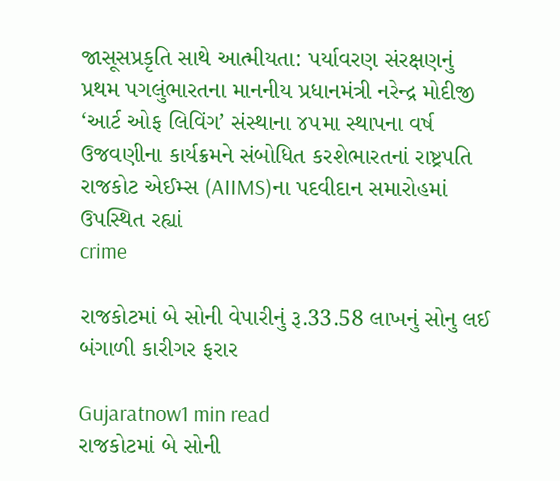જાસૂસપ્રકૃતિ સાથે આત્મીયતા: પર્યાવરણ સંરક્ષણનું પ્રથમ પગલુંભારતના માનનીય પ્રધાનમંત્રી નરેન્દ્ર મોદીજી ‘આર્ટ ઓફ લિવિંગ’ સંસ્થાના ૪૫મા સ્થાપના વર્ષ ઉજવણીના કાર્યક્રમને સંબોધિત કરશેભારતનાં રાષ્ટ્રપતિ રાજકોટ એઈમ્સ (AIIMS)ના પદવીદાન સમારોહમાં ઉપસ્થિત રહ્યાં
crime

રાજકોટમાં બે સોની વેપારીનું રૂ.33.58 લાખનું સોનુ લઈ બંગાળી કારીગર ફરાર

Gujaratnow1 min read
રાજકોટમાં બે સોની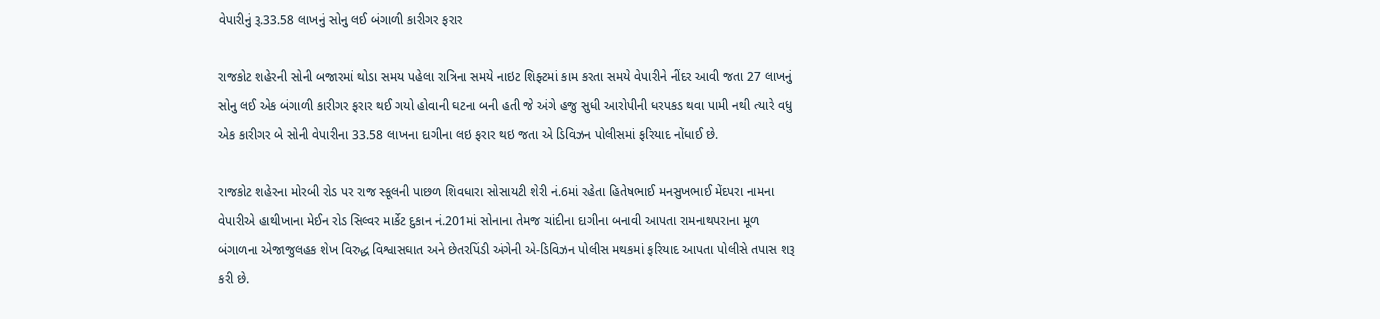વેપારીનું રૂ.33.58 લાખનું સોનુ લઈ બંગાળી કારીગર ફરાર

રાજકોટ શહેરની સોની બજારમાં થોડા સમય પહેલા રાત્રિના સમયે નાઇટ શિફ્ટમાં કામ કરતા સમયે વેપારીને નીંદર આવી જતા 27 લાખનું સોનુ લઈ એક બંગાળી કારીગર ફરાર થઈ ગયો હોવાની ઘટના બની હતી જે અંગે હજુ સુધી આરોપીની ધરપકડ થવા પામી નથી ત્યારે વધુ એક કારીગર બે સોની વેપારીના 33.58 લાખના દાગીના લઇ ફરાર થઇ જતા એ ડિવિઝન પોલીસમાં ફરિયાદ નોંધાઈ છે.

રાજકોટ શહેરના મોરબી રોડ પર રાજ સ્કૂલની પાછળ શિવધારા સોસાયટી શેરી નં.6માં રહેતા હિતેષભાઈ મનસુખભાઈ મેંદપરા નામના વેપારીએ હાથીખાના મેઈન રોડ સિલ્વર માર્કેટ દુકાન નં.201માં સોનાના તેમજ ચાંદીના દાગીના બનાવી આપતા રામનાથપરાના મૂળ બંગાળના એજાજુલહક શેખ વિરુદ્ધ વિશ્વાસઘાત અને છેતરપિંડી અંગેની એ-ડિવિઝન પોલીસ મથકમાં ફરિયાદ આપતા પોલીસે તપાસ શરૂ કરી છે.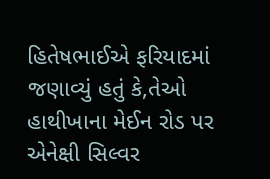હિતેષભાઈએ ફરિયાદમાં જણાવ્યું હતું કે,તેઓ હાથીખાના મેઈન રોડ પર એનેક્ષી સિલ્વર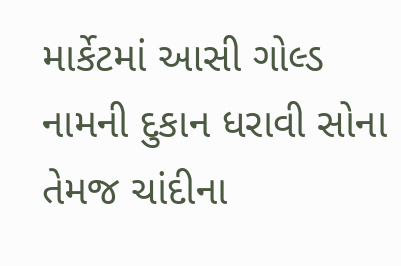માર્કેટમાં આસી ગોલ્ડ નામની દુકાન ધરાવી સોના તેમજ ચાંદીના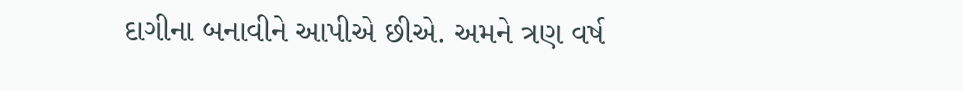દાગીના બનાવીને આપીએ છીએ. અમને ત્રણ વર્ષ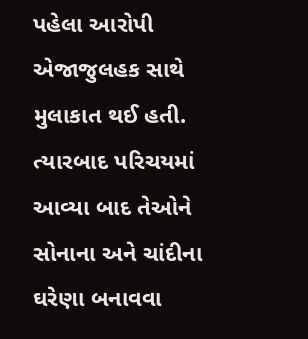પહેલા આરોપી એજાજુલહક સાથે મુલાકાત થઈ હતી. ત્યારબાદ પરિચયમાં આવ્યા બાદ તેઓને સોનાના અને ચાંદીના ઘરેણા બનાવવા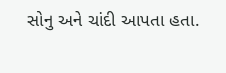સોનુ અને ચાંદી આપતા હતા.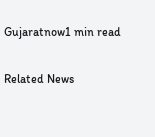Gujaratnow1 min read

Related News